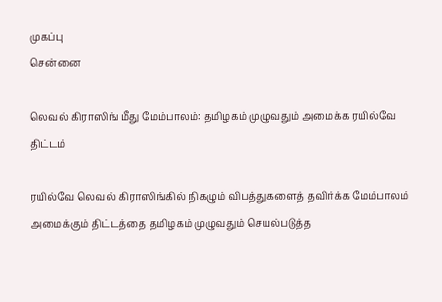முகப்பு
சென்னை

லெவல் கிராஸிங் மீது மேம்பாலம்: தமிழகம் முழுவதும் அமைக்க ரயில்வே திட்டம்

ரயில்வே லெவல் கிராஸிங்கில் நிகழும் விபத்துகளைத் தவிர்க்க மேம்பாலம் அமைக்கும் திட்டத்தை தமிழகம் முழுவதும் செயல்படுத்த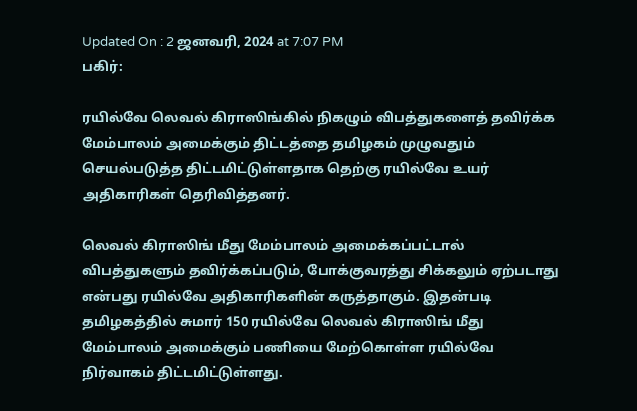Updated On : 2 ஜனவரி, 2024 at 7:07 PM
பகிர்:

ரயில்வே லெவல் கிராஸிங்கில் நிகழும் விபத்துகளைத் தவிர்க்க மேம்பாலம் அமைக்கும் திட்டத்தை தமிழகம் முழுவதும் செயல்படுத்த திட்டமிட்டுள்ளதாக தெற்கு ரயில்வே உயர் அதிகாரிகள் தெரிவித்தனர்.

லெவல் கிராஸிங் மீது மேம்பாலம் அமைக்கப்பட்டால் விபத்துகளும் தவிர்க்கப்படும், போக்குவரத்து சிக்கலும் ஏற்படாது என்பது ரயில்வே அதிகாரிகளின் கருத்தாகும். இதன்படி தமிழகத்தில் சுமார் 150 ரயில்வே லெவல் கிராஸிங் மீது மேம்பாலம் அமைக்கும் பணியை மேற்கொள்ள ரயில்வே நிர்வாகம் திட்டமிட்டுள்ளது.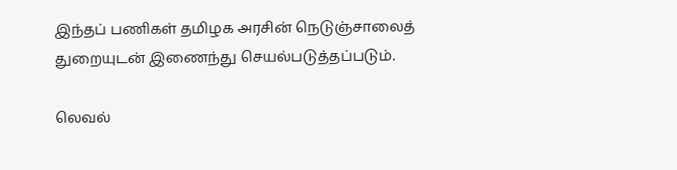இந்தப் பணிகள் தமிழக அரசின் நெடுஞ்சாலைத் துறையுடன் இணைந்து செயல்படுத்தப்படும்.

லெவல்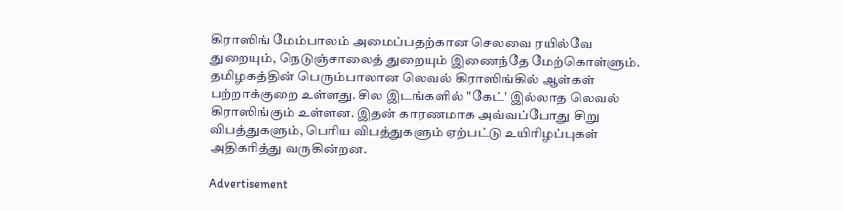கிராஸிங் மேம்பாலம் அமைப்பதற்கான செலவை ரயில்வே துறையும், நெடுஞ்சாலைத் துறையும் இணைந்தே மேற்கொள்ளும். தமிழகத்தின் பெரும்பாலான லெவல் கிராஸிங்கில் ஆள்கள் பற்றாக்குறை உள்ளது. சில இடங்களில் "கேட்' இல்லாத லெவல் கிராஸிங்கும் உள்ளன. இதன் காரணமாக அவ்வப்போது சிறு விபத்துகளும், பெரிய விபத்துகளும் ஏற்பட்டு உயிரிழப்புகள் அதிகரித்து வருகின்றன.

Advertisement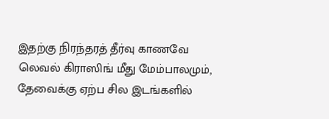இதற்கு நிரந்தரத் தீர்வு காணவே லெவல் கிராஸிங் மீது மேம்பாலமும், தேவைக்கு ஏற்ப சில இடங்களில்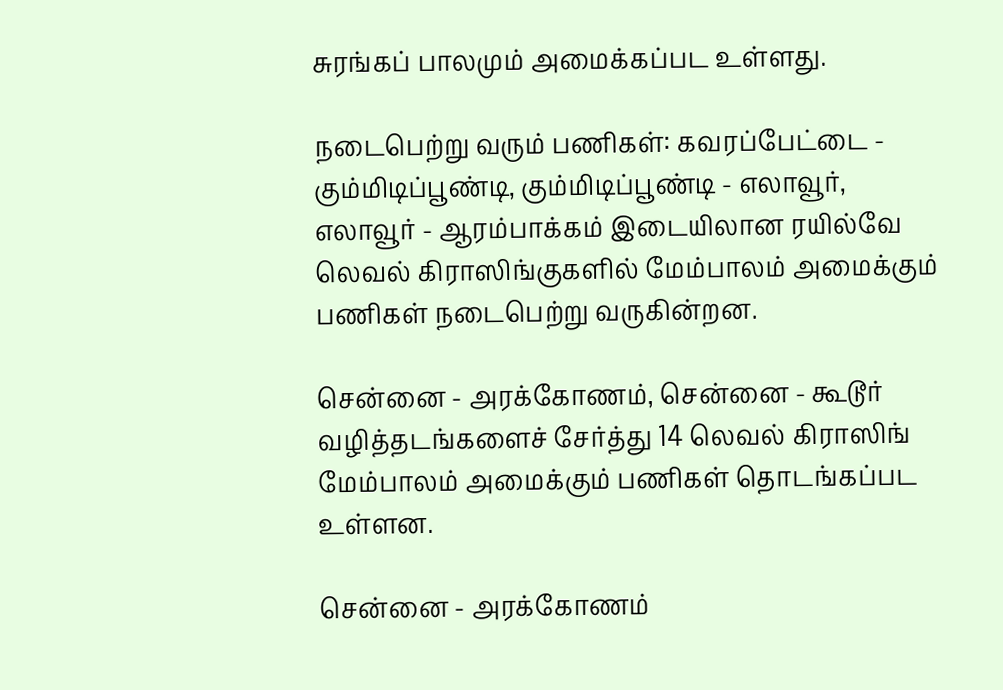சுரங்கப் பாலமும் அமைக்கப்பட உள்ளது.

நடைபெற்று வரும் பணிகள்: கவரப்பேட்டை - கும்மிடிப்பூண்டி, கும்மிடிப்பூண்டி - எலாவூர், எலாவூர் - ஆரம்பாக்கம் இடையிலான ரயில்வே லெவல் கிராஸிங்குகளில் மேம்பாலம் அமைக்கும் பணிகள் நடைபெற்று வருகின்றன.

சென்னை - அரக்கோணம், சென்னை - கூடூர் வழித்தடங்களைச் சேர்த்து 14 லெவல் கிராஸிங் மேம்பாலம் அமைக்கும் பணிகள் தொடங்கப்பட உள்ளன.

சென்னை - அரக்கோணம்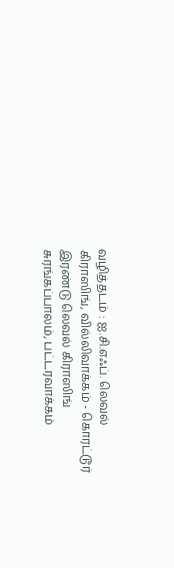வழித்தடம் : ஐ.சி.எஃப். லெவல் கிராஸிங், வில்லிவாக்கம் - கொரட்டூர் இரண்டு லெவல் கிராஸிங் சுரங்கப்பாலம், பட்டரவாக்கம்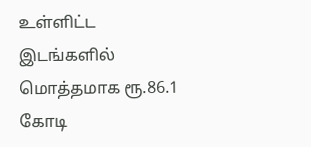உள்ளிட்ட இடங்களில் மொத்தமாக ரூ.86.1 கோடி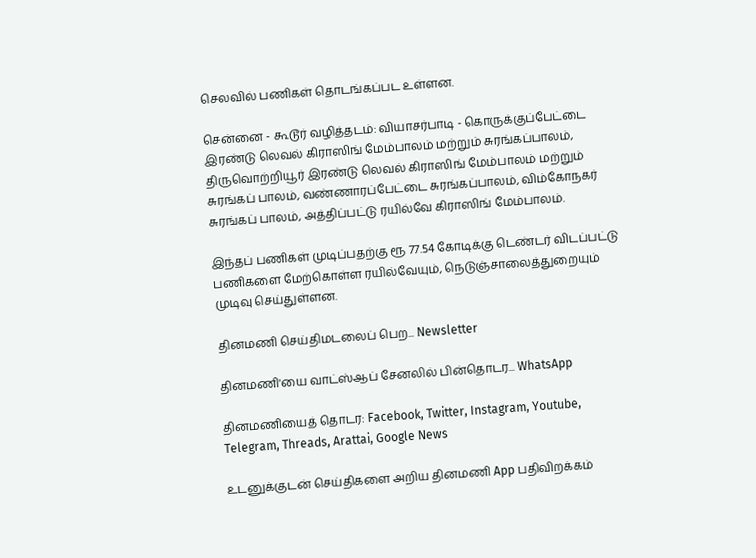செலவில் பணிகள் தொடங்கப்பட உள்ளன.

சென்னை - கூடூர் வழித்தடம்: வியாசர்பாடி - கொருக்குப்பேட்டை இரண்டு லெவல் கிராஸிங் மேம்பாலம் மற்றும் சுரங்கப்பாலம், திருவொற்றியூர் இரண்டு லெவல் கிராஸிங் மேம்பாலம் மற்றும் சுரங்கப் பாலம், வண்ணாரப்பேட்டை சுரங்கப்பாலம், விம்கோநகர் சுரங்கப் பாலம், அத்திப்பட்டு ரயில்வே கிராஸிங் மேம்பாலம்.

இந்தப் பணிகள் முடிப்பதற்கு ரூ 77.54 கோடிக்கு டெண்டர் விடப்பட்டு பணிகளை மேற்கொள்ள ரயில்வேயும், நெடுஞ்சாலைத்துறையும் முடிவு செய்துள்ளன.

தினமணி செய்திமடலைப் பெற... Newsletter

தினமணி'யை வாட்ஸ்ஆப் சேனலில் பின்தொடர... WhatsApp

தினமணியைத் தொடர: Facebook, Twitter, Instagram, Youtube, Telegram, Threads, Arattai, Google News

உடனுக்குடன் செய்திகளை அறிய தினமணி App பதிவிறக்கம்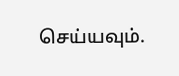செய்யவும்.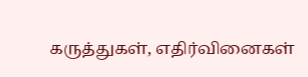கருத்துகள், எதிர்வினைகள்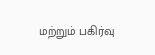மற்றும் பகிர்வு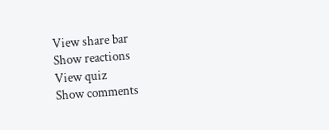View share bar
Show reactions
View quiz
Show comments